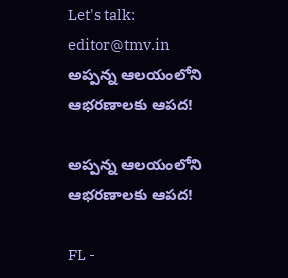Let's talk: editor@tmv.in
అప్పన్న ఆలయంలోని ఆభరణాలకు ఆపద!

అప్పన్న ఆలయంలోని ఆభరణాలకు ఆపద!

FL -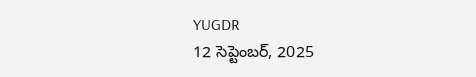YUGDR
12 సెప్టెంబర్, 2025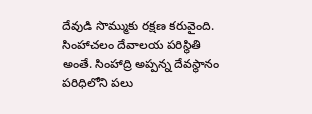దేవుడి సొమ్ముకు రక్షణ కరువైంది. సింహాచలం దేవాలయ పరిస్థితి అంతే. సింహాద్రి అప్పన్న దేవస్థానం పరిధిలోని పలు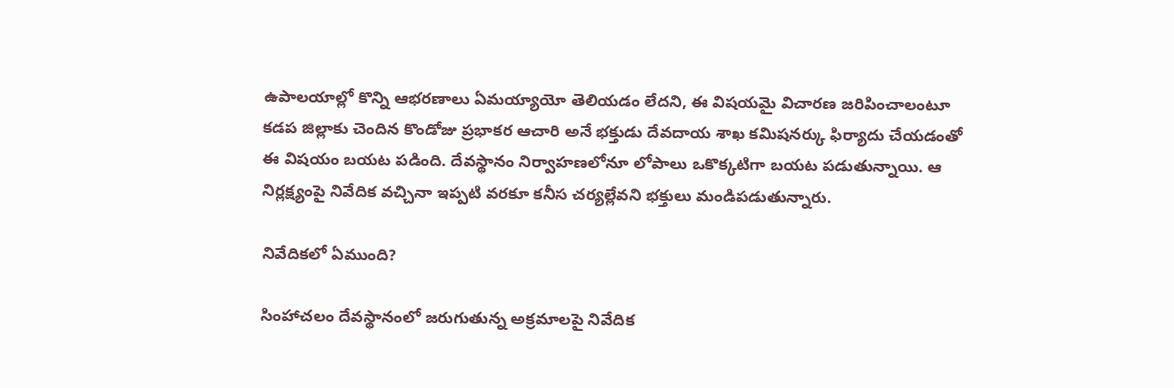ఉపాలయాల్లో కొన్ని ఆభరణాలు ఏమయ్యాయో తెలియడం లేదని, ఈ విషయమై విచారణ జరిపించాలంటూ కడప జిల్లాకు చెందిన కొండోజు ప్రభాకర ఆచారి అనే భక్తుడు దేవదాయ శాఖ కమిషనర్కు ఫిర్యాదు చేయడంతో ఈ విషయం బయట పడింది. దేవస్థానం నిర్వాహణలోనూ లోపాలు ఒకొక్కటిగా బయట పడుతున్నాయి. ఆ నిర్లక్ష్యంపై నివేదిక వచ్చినా ఇప్పటి వరకూ కనీస చర్యల్లేవని భక్తులు మండిపడుతున్నారు.

నివేదికలో ఏముంది?

సింహాచలం దేవస్థానంలో జరుగుతున్న అక్రమాలపై నివేదిక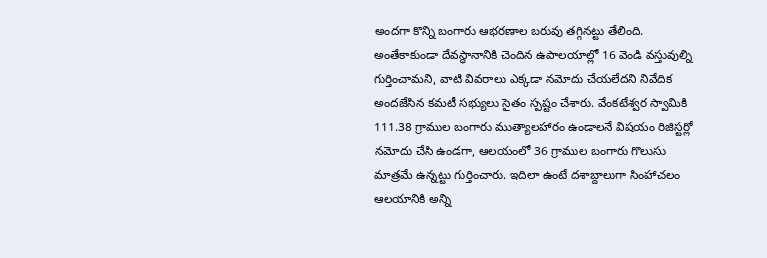అందగా కొన్ని బంగారు ఆభరణాల బరువు తగ్గినట్టు తేలింది. అంతేకాకుండా దేవస్థానానికి చెందిన ఉపాలయాల్లో 16 వెండి వస్తువుల్ని గుర్తించామని, వాటి వివరాలు ఎక్కడా నమోదు చేయలేదని నివేదిక అందజేసిన కమటీ సభ్యులు సైతం స్పష్టం చేశారు. వేంకటేశ్వర స్వామికి 111.38 గ్రాముల బంగారు ముత్యాలహారం ఉండాలనే విషయం రిజిస్టర్లో నమోదు చేసి ఉండగా, ఆలయంలో 36 గ్రాముల బంగారు గొలుసు మాత్రమే ఉన్నట్టు గుర్తించారు. ఇదిలా ఉంటే దశాబ్దాలుగా సింహాచలం ఆలయానికి అన్ని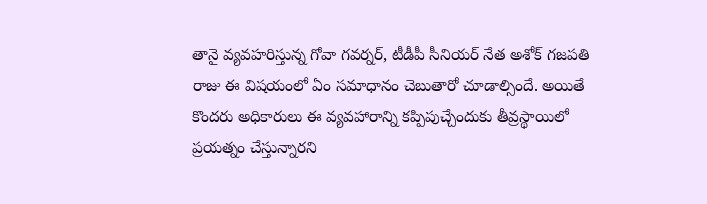తానై వ్యవహరిస్తున్న గోవా గవర్నర్, టీడీపీ సీనియర్ నేత అశోక్ గజపతి రాజు ఈ విషయంలో ఏం సమాధానం చెబుతారో చూడాల్సిందే. అయితే కొందరు అధికారులు ఈ వ్యవహారాన్ని కప్పిపుచ్చేందుకు తీవ్రస్థాయిలో ప్రయత్నం చేస్తున్నారని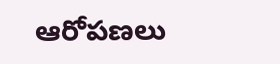ఆరోపణలు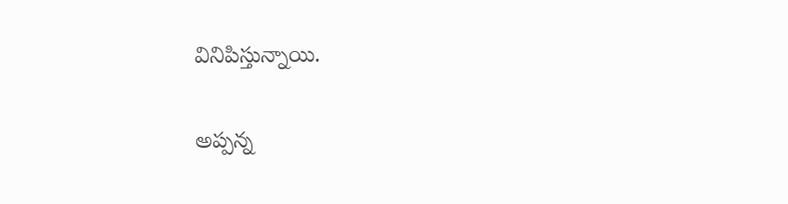వినిపిస్తున్నాయి.

అప్పన్న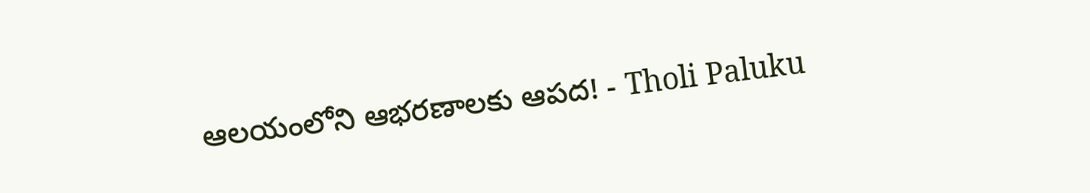ఆలయంలోని ఆభరణాలకు ఆపద! - Tholi Paluku